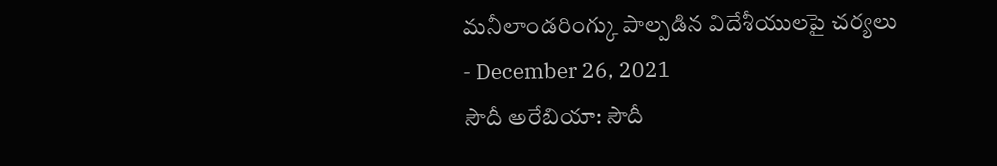మనీలాండరింగ్కు పాల్పడిన విదేశీయులపై చర్యలు
- December 26, 2021
సౌదీ అరేబియా: సౌదీ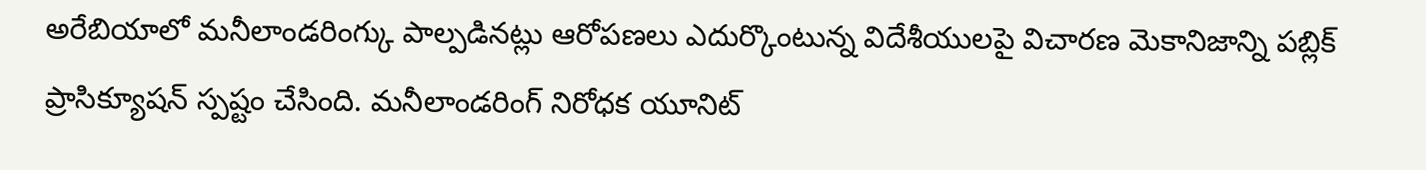అరేబియాలో మనీలాండరింగ్కు పాల్పడినట్లు ఆరోపణలు ఎదుర్కొంటున్న విదేశీయులపై విచారణ మెకానిజాన్ని పబ్లిక్ ప్రాసిక్యూషన్ స్పష్టం చేసింది. మనీలాండరింగ్ నిరోధక యూనిట్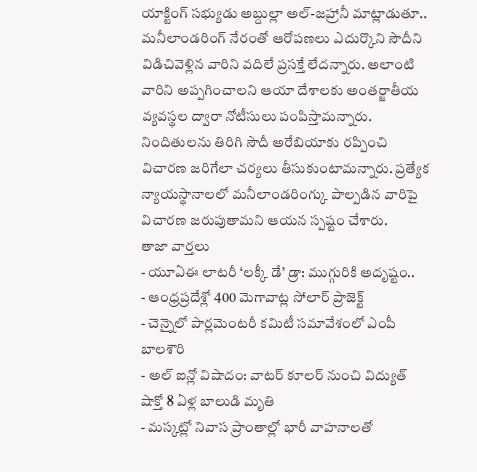యాక్టింగ్ సభ్యుడు అబ్దుల్లా అల్-జహ్రానీ మాట్లాడుతూ.. మనీలాండరింగ్ నేరంతో ఆరోపణలు ఎదుర్కొని సౌదీని విడిచివెళ్లిన వారిని వదిలే ప్రసక్తే లేదన్నారు. అలాంటి వారిని అప్పగించాలని ఆయా దేశాలకు అంతర్జాతీయ వ్యవస్థల ద్వారా నోటీసులు పంపిస్తామన్నారు. నిందితులను తిరిగి సౌదీ అరేబియాకు రప్పించి విచారణ జరిగేలా చర్యలు తీసుకుంటామన్నారు. ప్రత్యేక న్యాయస్థానాలలో మనీలాండరింగ్కు పాల్పడిన వారిపై విచారణ జరుపుతామని ఆయన స్పష్టం చేశారు.
తాజా వార్తలు
- యూఏఈ లాటరీ ‘లక్కీ డే’ డ్రా: ముగ్గురికి అదృష్టం..
- ఆంధ్రప్రదేశ్లో 400 మెగావాట్ల సోలార్ ప్రాజెక్ట్
- చెన్నైలో పార్లమెంటరీ కమిటీ సమావేశంలో ఎంపీ బాలశౌరి
- అల్ ఐన్లో విషాదం: వాటర్ కూలర్ నుంచి విద్యుత్ షాక్తో 8 ఏళ్ల బాలుడి మృతి
- మస్కట్లో నివాస ప్రాంతాల్లో భారీ వాహనాలతో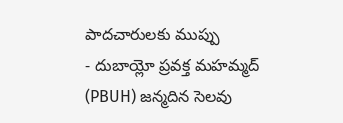పాదచారులకు ముప్పు
- దుబాయ్లో ప్రవక్త మహమ్మద్ (PBUH) జన్మదిన సెలవు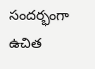సందర్భంగా ఉచిత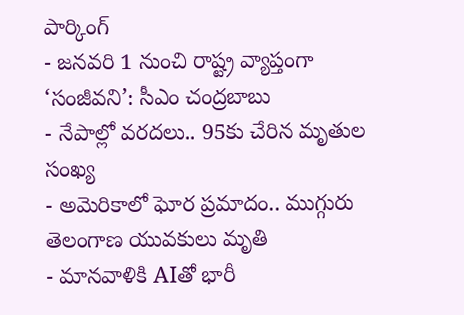పార్కింగ్
- జనవరి 1 నుంచి రాష్ట్ర వ్యాప్తంగా ‘సంజీవని’: సీఎం చంద్రబాబు
- నేపాల్లో వరదలు.. 95కు చేరిన మృతుల సంఖ్య
- అమెరికాలో ఘోర ప్రమాదం.. ముగ్గురు తెలంగాణ యువకులు మృతి
- మానవాళికి AIతో భారీ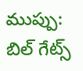ముప్పు: బిల్ గేట్స్